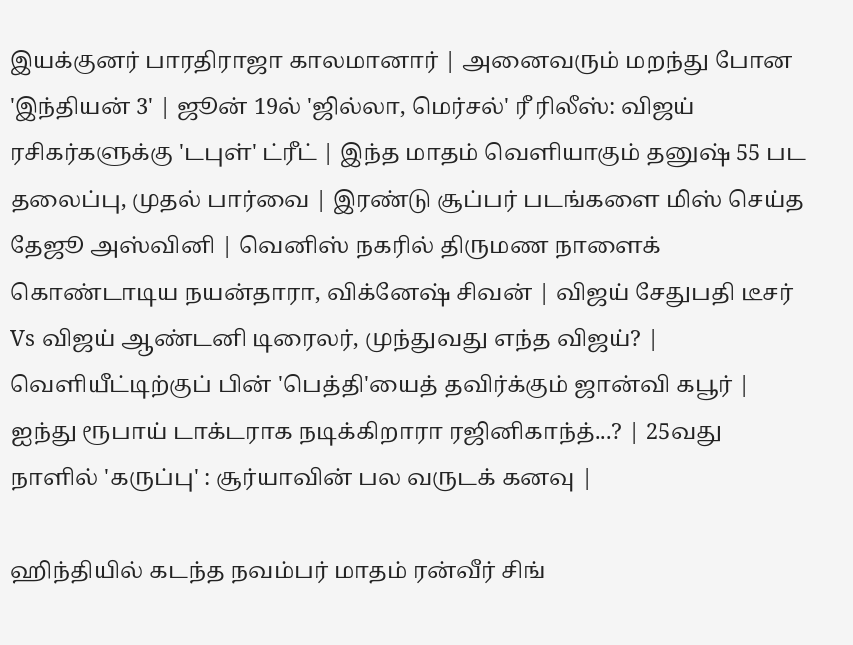இயக்குனர் பாரதிராஜா காலமானார் | அனைவரும் மறந்து போன 'இந்தியன் 3' | ஜூன் 19ல் 'ஜில்லா, மெர்சல்' ரீ ரிலீஸ்: விஜய் ரசிகர்களுக்கு 'டபுள்' ட்ரீட் | இந்த மாதம் வெளியாகும் தனுஷ் 55 பட தலைப்பு, முதல் பார்வை | இரண்டு சூப்பர் படங்களை மிஸ் செய்த தேஜூ அஸ்வினி | வெனிஸ் நகரில் திருமண நாளைக் கொண்டாடிய நயன்தாரா, விக்னேஷ் சிவன் | விஜய் சேதுபதி டீசர் Vs விஜய் ஆண்டனி டிரைலர், முந்துவது எந்த விஜய்? | வெளியீட்டிற்குப் பின் 'பெத்தி'யைத் தவிர்க்கும் ஜான்வி கபூர் | ஐந்து ரூபாய் டாக்டராக நடிக்கிறாரா ரஜினிகாந்த்...? | 25வது நாளில் 'கருப்பு' : சூர்யாவின் பல வருடக் கனவு |

ஹிந்தியில் கடந்த நவம்பர் மாதம் ரன்வீர் சிங்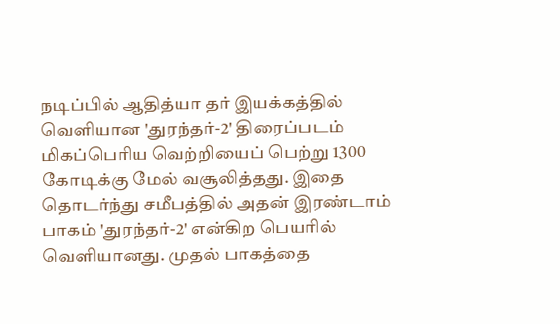நடிப்பில் ஆதித்யா தர் இயக்கத்தில் வெளியான 'துரந்தர்-2' திரைப்படம் மிகப்பெரிய வெற்றியைப் பெற்று 1300 கோடிக்கு மேல் வசூலித்தது. இதை தொடர்ந்து சமீபத்தில் அதன் இரண்டாம் பாகம் 'துரந்தர்-2' என்கிற பெயரில் வெளியானது. முதல் பாகத்தை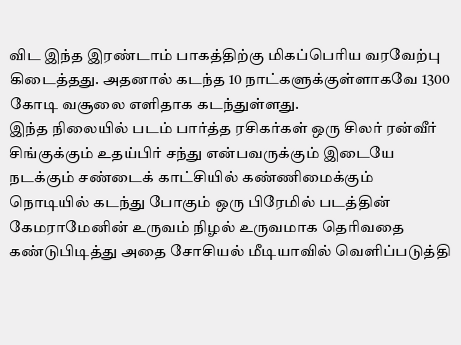விட இந்த இரண்டாம் பாகத்திற்கு மிகப்பெரிய வரவேற்பு கிடைத்தது. அதனால் கடந்த 10 நாட்களுக்குள்ளாகவே 1300 கோடி வசூலை எளிதாக கடந்துள்ளது.
இந்த நிலையில் படம் பார்த்த ரசிகர்கள் ஒரு சிலர் ரன்வீர் சிங்குக்கும் உதய்பிர் சந்து என்பவருக்கும் இடையே நடக்கும் சண்டைக் காட்சியில் கண்ணிமைக்கும் நொடியில் கடந்து போகும் ஒரு பிரேமில் படத்தின் கேமராமேனின் உருவம் நிழல் உருவமாக தெரிவதை கண்டுபிடித்து அதை சோசியல் மீடியாவில் வெளிப்படுத்தி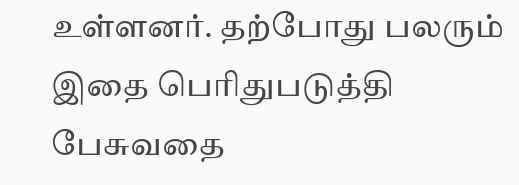உள்ளனர். தற்போது பலரும் இதை பெரிதுபடுத்தி பேசுவதை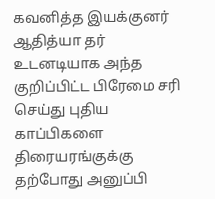கவனித்த இயக்குனர் ஆதித்யா தர் உடனடியாக அந்த குறிப்பிட்ட பிரேமை சரி செய்து புதிய காப்பிகளை திரையரங்குக்கு தற்போது அனுப்பி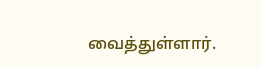வைத்துள்ளார்.